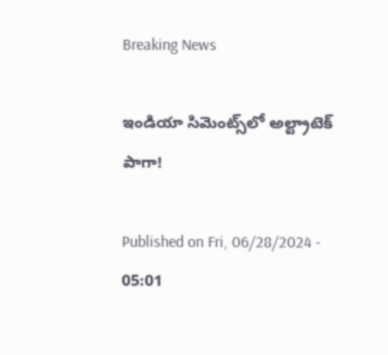Breaking News

ఇండియా సిమెంట్స్‌లో అల్ట్రాటెక్‌ పాగా!

Published on Fri, 06/28/2024 - 05:01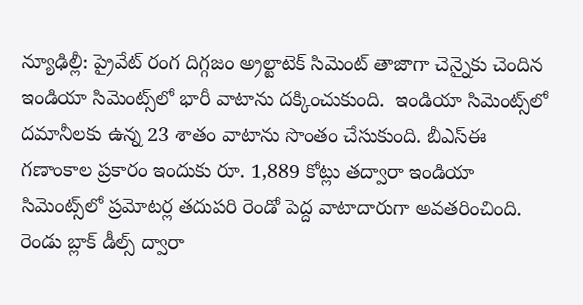న్యూఢిల్లీ: ప్రైవేట్‌ రంగ దిగ్గజం అ్రల్టాటెక్‌ సిమెంట్‌ తాజాగా చెన్నైకు చెందిన ఇండియా సిమెంట్స్‌లో భారీ వాటాను దక్కించుకుంది.  ఇండియా సిమెంట్స్‌లో దమానీలకు ఉన్న 23 శాతం వాటాను సొంతం చేసుకుంది. బీఎస్‌ఈ గణాంకాల ప్రకారం ఇందుకు రూ. 1,889 కోట్లు తద్వారా ఇండియా సిమెంట్స్‌లో ప్రమోటర్ల తదుపరి రెండో పెద్ద వాటాదారుగా అవతరించింది. రెండు బ్లాక్‌ డీల్స్‌ ద్వారా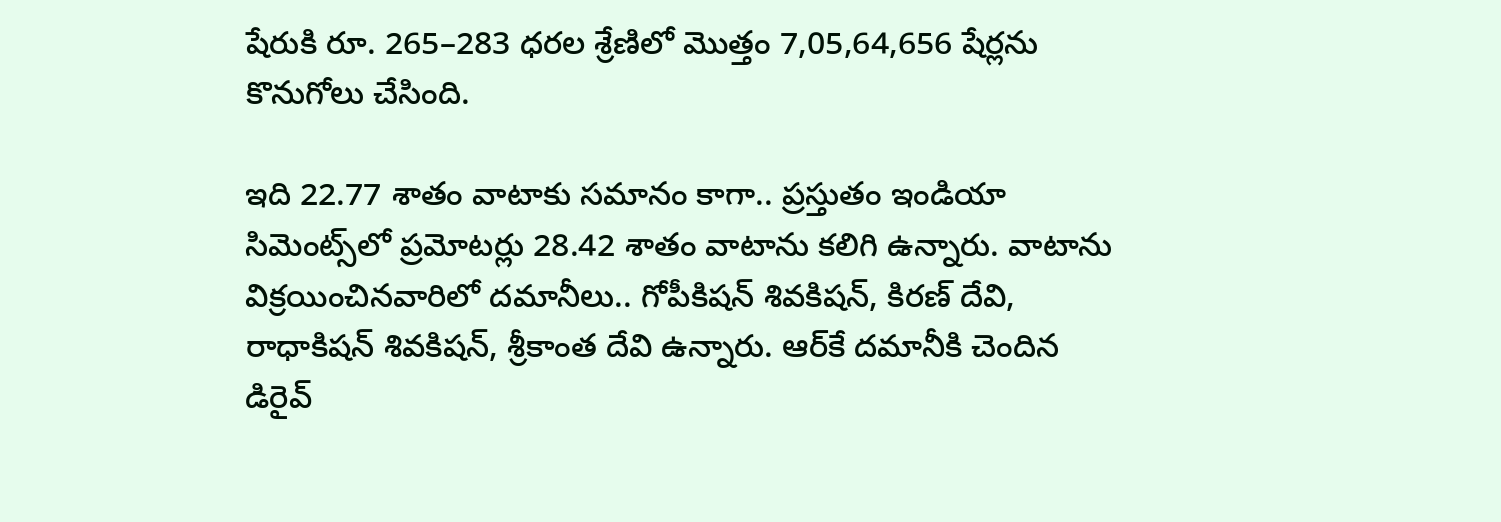షేరుకి రూ. 265–283 ధరల శ్రేణిలో మొత్తం 7,05,64,656 షేర్లను కొనుగోలు చేసింది.

ఇది 22.77 శాతం వాటాకు సమానం కాగా.. ప్రస్తుతం ఇండియా సిమెంట్స్‌లో ప్రమోటర్లు 28.42 శాతం వాటాను కలిగి ఉన్నారు. వాటాను విక్రయించినవారిలో దమానీలు.. గోపీకిషన్‌ శివకిషన్, కిరణ్‌ దేవి, రాధాకిషన్‌ శివకిషన్, శ్రీకాంత దేవి ఉన్నారు. ఆర్‌కే దమానీకి చెందిన డిరైవ్‌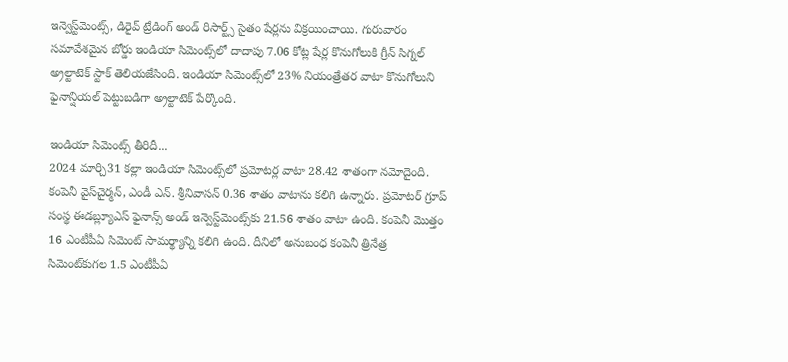ఇన్వెస్ట్‌మెంట్స్, డిరైవ్‌ ట్రేడింగ్‌ అండ్‌ రిసార్ట్స్‌ సైతం షేర్లను విక్రయించాయి. గురువారం సమావేశమైన బోర్డు ఇండియా సిమెంట్స్‌లో దాదాపు 7.06 కోట్ల షేర్ల కొనుగోలుకి గ్రీన్‌ సిగ్నల్‌ అ్రల్టాటెక్‌ స్టాక్‌ తెలియజేసింది. ఇండియా సిమెంట్స్‌లో 23% నియంత్రేతర వాటా కొనుగోలుని ఫైనాన్షియల్‌ పెట్టుబడిగా అ్రల్టాటెక్‌ పేర్కొంది.

ఇండియా సిమెంట్స్‌ తీరిదీ...
2024 మార్చి31 కల్లా ఇండియా సిమెంట్స్‌లో ప్రమోటర్ల వాటా 28.42 శాతంగా నమోదైంది. కంపెనీ వైస్‌చైర్మన్, ఎండీ ఎన్‌. శ్రీనివాసన్‌ 0.36 శాతం వాటాను కలిగి ఉన్నారు. ప్రమోటర్‌ గ్రూప్‌ సంస్థ ఈడబ్ల్యూఎస్‌ ఫైనాన్స్‌ అండ్‌ ఇన్వెస్ట్‌మెంట్స్‌కు 21.56 శాతం వాటా ఉంది. కంపెనీ మొత్తం 16 ఎంటీపీఏ సిమెంట్‌ సామర్థ్యాన్ని కలిగి ఉంది. దీనిలో అనుబంధ కంపెనీ త్రినేత్ర సిమెంట్‌కుగల 1.5 ఎంటీపీఏ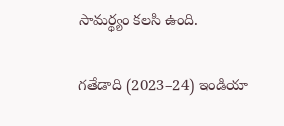సామర్థ్యం కలసి ఉంది.

గతేడాది (2023–24) ఇండియా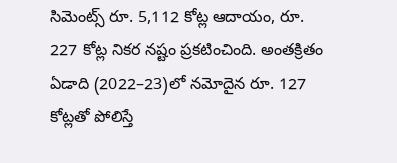సిమెంట్స్‌ రూ. 5,112 కోట్ల ఆదాయం, రూ. 227 కోట్ల నికర నష్టం ప్రకటించింది. అంతక్రితం ఏడాది (2022–23)లో నమోదైన రూ. 127 కోట్లతో పోలిస్తే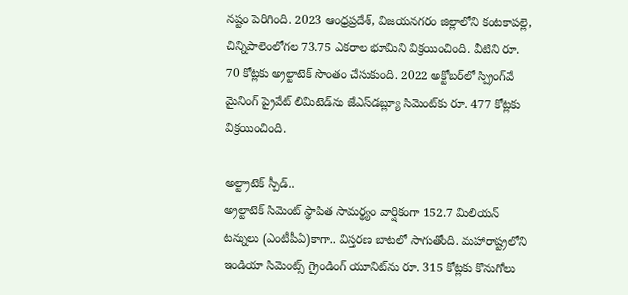నష్టం పెరిగింది. 2023 ఆంధ్రప్రదేశ్, విజయనగరం జిల్లాలోని కంటకాపల్లె, చిన్నిపాలెంలోగల 73.75 ఎకరాల భూమిని విక్రయించింది. వీటిని రూ. 70 కోట్లకు అ్రల్టాటెక్‌ సొంతం చేసుకుంది. 2022 అక్టోబర్‌లో స్ప్రింగ్‌వే మైనింగ్‌ ప్రైవేట్‌ లిమిటెడ్‌ను జేఎస్‌డబ్ల్యూ సిమెంట్‌కు రూ. 477 కోట్లకు విక్రయించింది.

అల్ట్రాటెక్‌ స్పీడ్‌..
అ్రల్టాటెక్‌ సిమెంట్‌ స్థాపిత సామర్థ్యం వార్షికంగా 152.7 మిలియన్‌ టన్నులు (ఎంటీపీఏ)కాగా.. విస్తరణ బాటలో సాగుతోంది. మహారాష్ట్రలోని ఇండియా సిమెంట్స్‌ గ్రైండింగ్‌ యూనిట్‌ను రూ. 315 కోట్లకు కొనుగోలు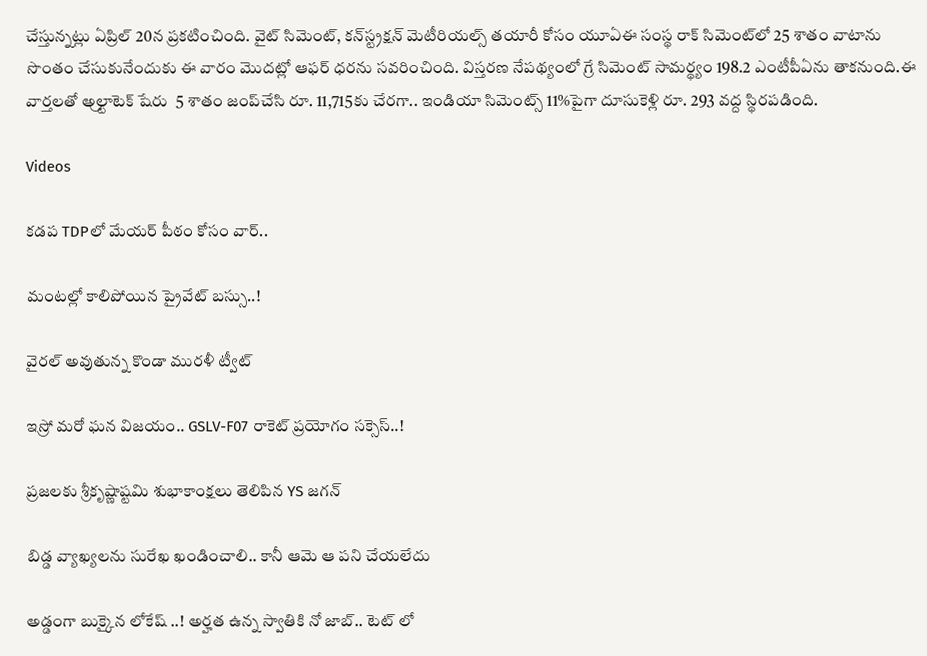చేస్తున్నట్లు ఏప్రిల్‌ 20న ప్రకటించింది. వైట్‌ సిమెంట్, కన్‌స్ట్రక్షన్‌ మెటీరియల్స్‌ తయారీ కోసం యూఏఈ సంస్థ రాక్‌ సిమెంట్‌లో 25 శాతం వాటాను సొంతం చేసుకునేందుకు ఈ వారం మొదట్లో ఆఫర్‌ ధరను సవరించింది. విస్తరణ నేపథ్యంలో గ్రే సిమెంట్‌ సామర్థ్యం 198.2 ఎంటీపీఏను తాకనుంది.ఈ వార్తలతో అ్రల్టాటెక్‌ షేరు  5 శాతం జంప్‌చేసి రూ. 11,715కు చేరగా.. ఇండియా సిమెంట్స్‌ 11%పైగా దూసుకెళ్లి రూ. 293 వద్ద స్థిరపడింది.

Videos

కడప TDPలో మేయర్ పీఠం కోసం వార్..

మంటల్లో కాలిపోయిన ప్రైవేట్ బస్సు..!

వైరల్ అవుతున్న కొండా మురళీ ట్వీట్

ఇస్రో మరో ఘన విజయం.. GSLV-F07 రాకెట్ ప్రయోగం సక్సెస్..!

ప్రజలకు శ్రీకృష్ణాష్టమి శుభాకాంక్షలు తెలిపిన YS జగన్

బిడ్డ వ్యాఖ్యలను సురేఖ ఖండించాలి.. కానీ ఆమె ఆ పని చేయలేదు

అడ్డంగా బుక్కైన లోకేష్ ..! అర్హత ఉన్న స్వాతికి నో జాబ్.. టెట్ లో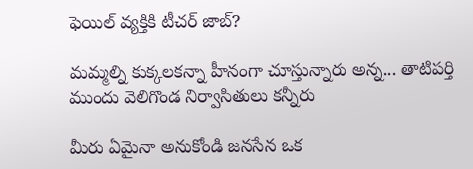ఫెయిల్ వ్యక్తికి టీచర్ జాబ్?

మమ్మల్ని కుక్కలకన్నా హీనంగా చూస్తున్నారు అన్న... తాటిపర్తి ముందు వెలిగొండ నిర్వాసితులు కన్నీరు

మీరు ఏమైనా అనుకోండి జనసేన ఒక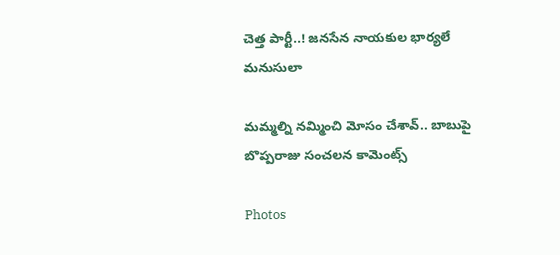చెత్త పార్టీ..! జనసేన నాయకుల భార్యలే మనుసులా

మమ్మల్ని నమ్మించి మోసం చేశావ్.. బాబుపై బొప్పరాజు సంచలన కామెంట్స్

Photos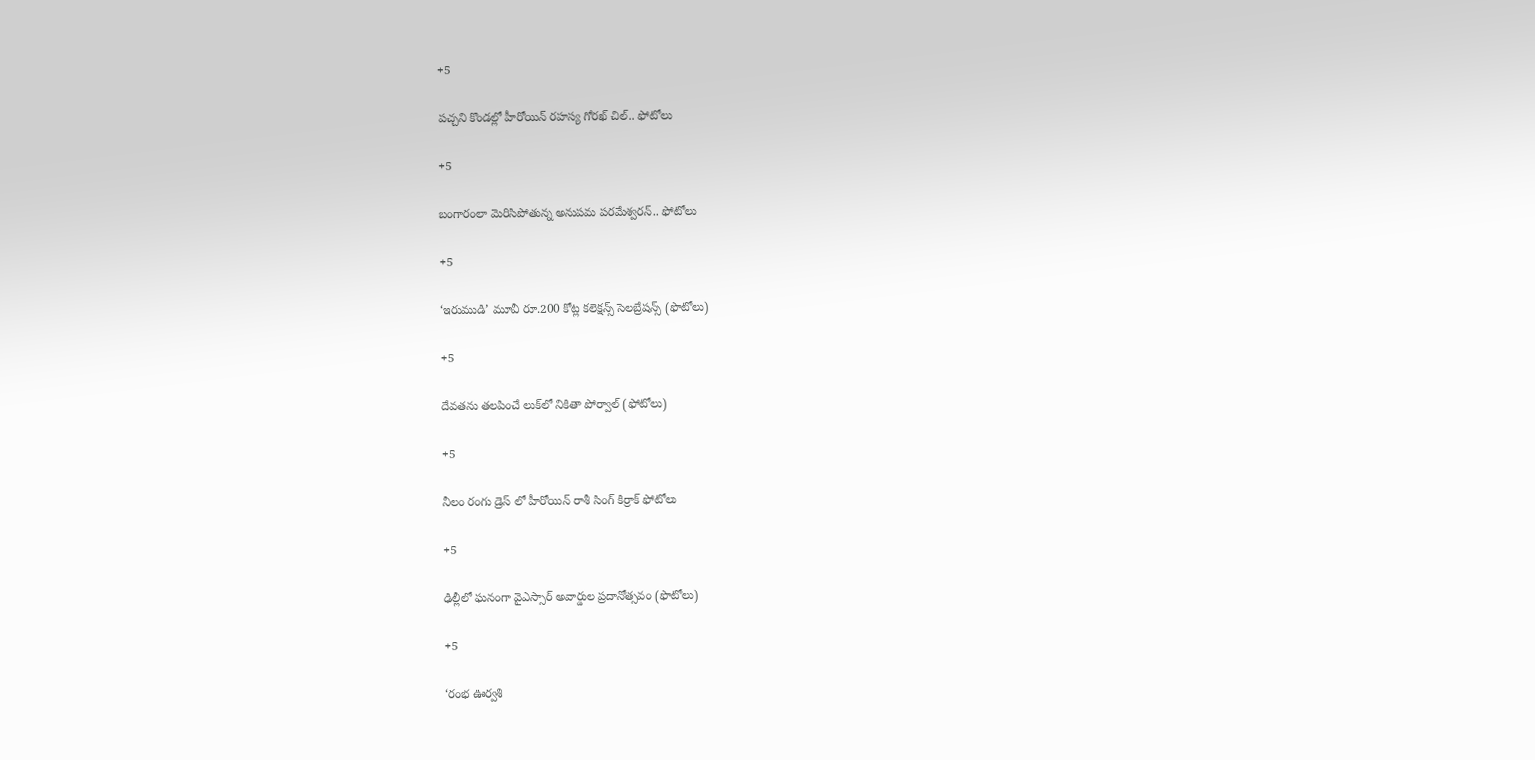+5

పచ్చని కొండల్లో హీరోయిన్ రహస్య గోరఖ్ చిల్.. ఫోటోలు

+5

బంగారంలా మెరిసిపోతున్న అనుపమ పరమేశ్వరన్.. ఫోటోలు

+5

‘ఇరుముడి’ మూవీ రూ.200 కోట్ల కలెక్షన్స్ సెలబ్రేషన్స్ (ఫొటోలు)

+5

దేవతను తలపించే లుక్‌లో నికితా పోర్వాల్‌ (ఫోటోలు)

+5

నీలం రంగు డ్రెస్ లో హీరోయిన్ రాశీ సింగ్ కిర్రాక్ ఫోటోలు

+5

ఢిల్లీలో ఘనంగా వైఎస్సార్‌ అవార్డుల ప్రదానోత్సవం (ఫొటోలు)

+5

‘రంభ ఊర్వశి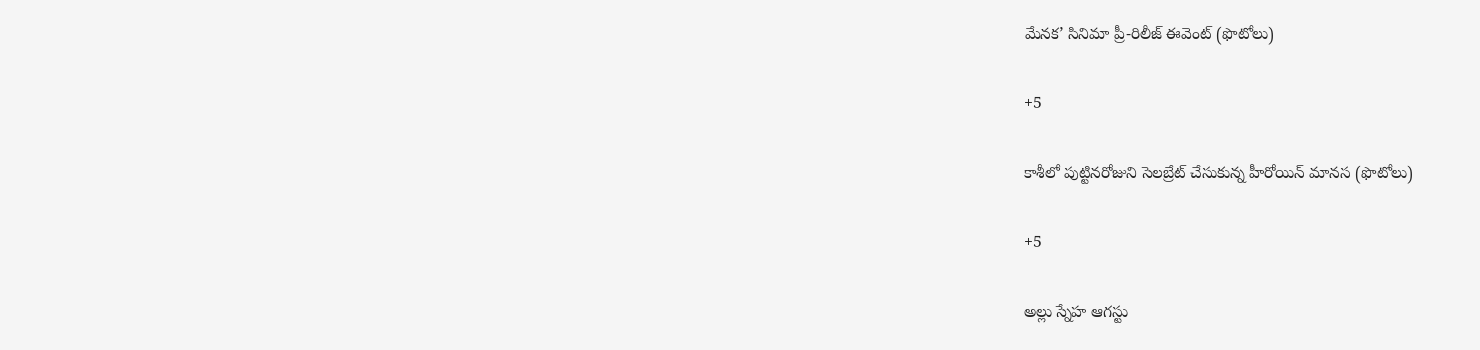మేనక’ సినిమా ప్రీ-రిలీజ్ ఈవెంట్‌ (ఫొటోలు)

+5

కాశీలో పుట్టినరోజుని సెలబ్రేట్ చేసుకున్న హీరోయిన్ మానస (ఫొటోలు)

+5

అల్లు స్నేహ ఆగస్టు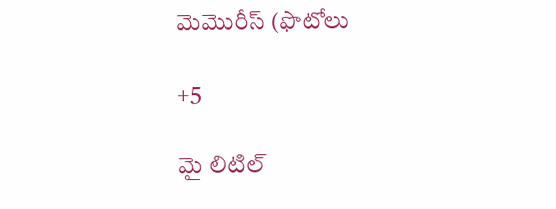మెమొరీస్ (ఫొటోలు

+5

మై లిటిల్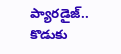ప్యారడైజ్‌.. కొడుకు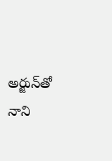అర్జున్‌తో నాని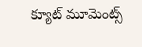క్యూట్ మూమెంట్స్‌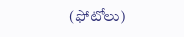(ఫోటోలు)